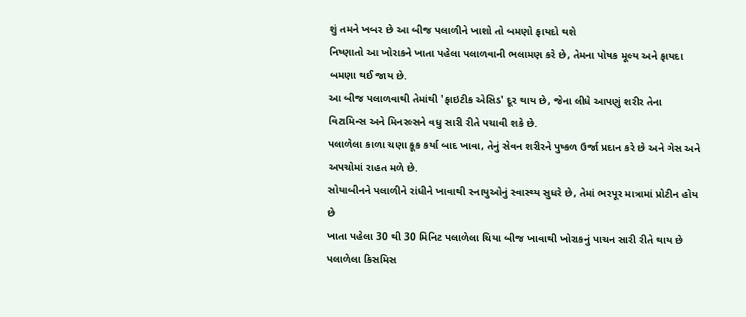શું તમને ખબર છે આ બીજ પલાળીને ખાશો તો બમણો ફાયદો થશે
નિષ્ણાતો આ ખોરાકને ખાતા પહેલા પલાળવાની ભલામણ કરે છે, તેમના પોષક મૂલ્ય અને ફાયદા બમણા થઈ જાય છે.
આ બીજ પલાળવાથી તેમાંથી 'ફાઇટીક એસિડ' દૂર થાય છે, જેના લીધે આપણું શરીર તેના વિટામિન્સ અને મિનરલ્સને વધુ સારી રીતે પચાવી શકે છે.
પલાળેલા કાળા ચણા કૂક કર્યા બાદ ખાવા, તેનું સેવન શરીરને પુષ્કળ ઉર્જા પ્રદાન કરે છે અને ગેસ અને અપચોમાં રાહત મળે છે.
સોયાબીનને પલાળીને રાંધીને ખાવાથી સ્નાયુઓનું સ્વાસ્થ્ય સુધરે છે, તેમાં ભરપૂર માત્રામાં પ્રોટીન હોય છે
ખાતા પહેલા 30 થી 30 મિનિટ પલાળેલા ચિયા બીજ ખાવાથી ખોરાકનું પાચન સારી રીતે થાય છે
પલાળેલા કિસમિસ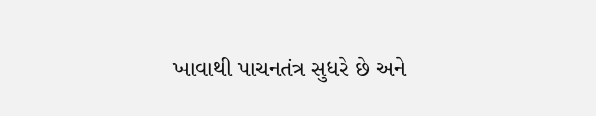ખાવાથી પાચનતંત્ર સુધરે છે અને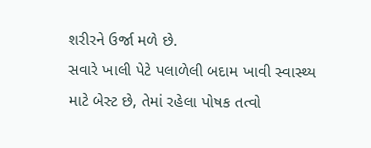શરીરને ઉર્જા મળે છે.
સવારે ખાલી પેટે પલાળેલી બદામ ખાવી સ્વાસ્થ્ય માટે બેસ્ટ છે, તેમાં રહેલા પોષક તત્વો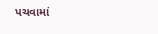પચવામાં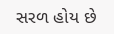સરળ હોય છે